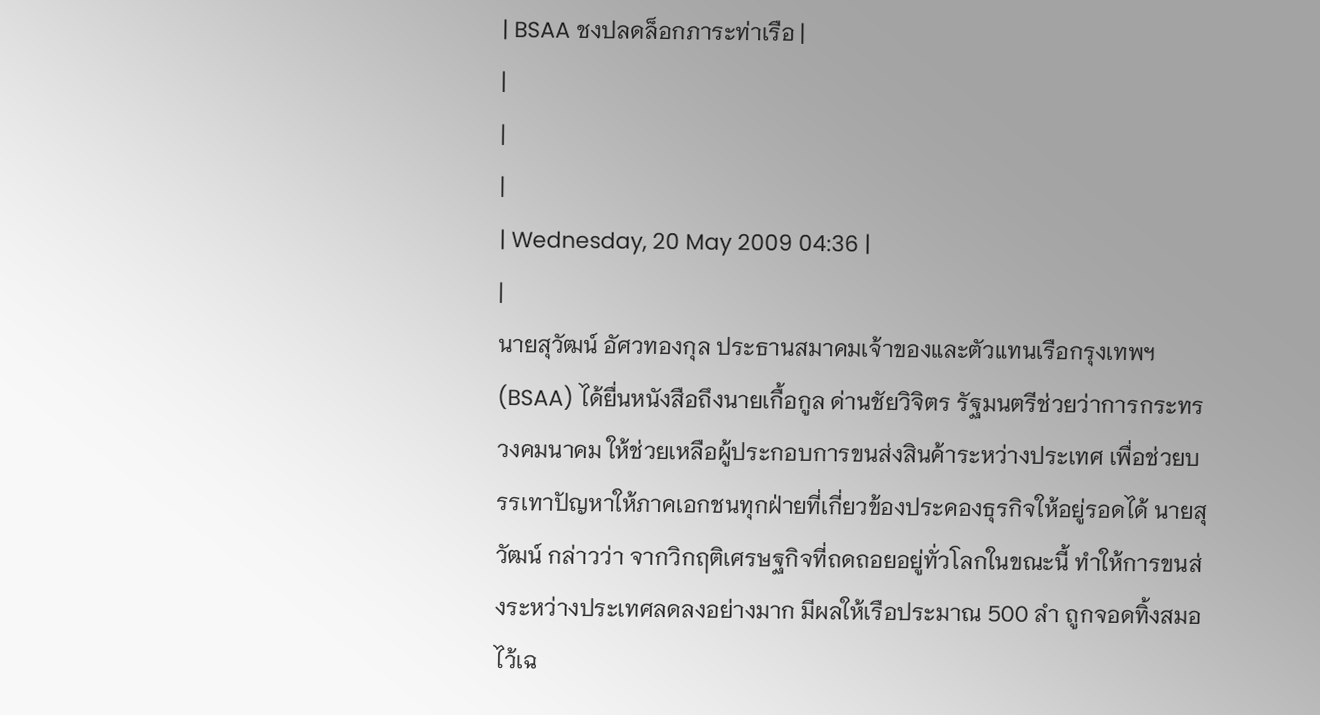| BSAA ชงปลดล็อกภาระท่าเรือ |
|
|
|
| Wednesday, 20 May 2009 04:36 |
|
นายสุวัฒน์ อัศวทองกุล ประธานสมาคมเจ้าของและตัวแทนเรือกรุงเทพฯ (BSAA) ได้ยื่นหนังสือถึงนายเกื้อกูล ด่านชัยวิจิตร รัฐมนตรีช่วยว่าการกระทรวงคมนาคม ให้ช่วยเหลือผู้ประกอบการขนส่งสินค้าระหว่างประเทศ เพื่อช่วยบรรเทาปัญหาให้ภาคเอกชนทุกฝ่ายที่เกี่ยวข้องประคองธุรกิจให้อยู่รอดได้ นายสุวัฒน์ กล่าวว่า จากวิกฤติเศรษฐกิจที่ถดถอยอยู่ทั่วโลกในขณะนี้ ทำให้การขนส่งระหว่างประเทศลดลงอย่างมาก มีผลให้เรือประมาณ 500 ลำ ถูกจอดทิ้งสมอไว้เฉ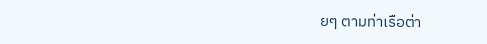ยๆ ตามท่าเรือต่า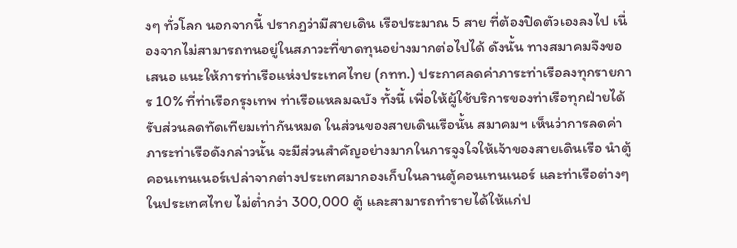งๆ ทั่วโลก นอกจากนี้ ปรากฏว่ามีสายเดิน เรือประมาณ 5 สาย ที่ต้องปิดตัวเองลงไป เนื่องจากไม่สามารถทนอยู่ในสภาวะที่ขาดทุนอย่างมากต่อไปได้ ดังนั้น ทางสมาคมจึงขอเสนอ แนะให้การท่าเรือแห่งประเทศไทย (กทท.) ประกาศลดค่าภาระท่าเรือลงทุกรายการ 10% ที่ท่าเรือกรุงเทพ ท่าเรือแหลมฉบัง ทั้งนี้ เพื่อให้ผู้ใช้บริการของท่าเรือทุกฝ่ายได้รับส่วนลดทัดเทียมเท่ากันหมด ในส่วนของสายเดินเรือนั้น สมาคมฯ เห็นว่าการลดค่าภาระท่าเรือดังกล่าวนั้น จะมีส่วนสำคัญอย่างมากในการจูงใจให้เจ้าของสายเดินเรือ นำตู้คอนเทนเนอร์เปล่าจากต่างประเทศมากองเก็บในลานตู้คอนเทนเนอร์ และท่าเรือต่างๆ ในประเทศไทย ไม่ต่ำกว่า 300,000 ตู้ และสามารถทำรายได้ให้แก่ป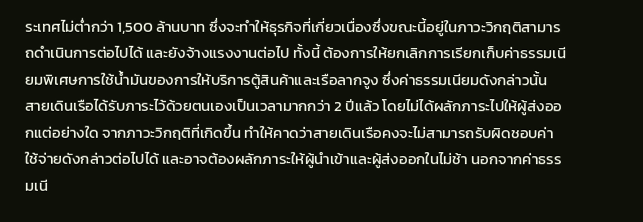ระเทศไม่ต่ำกว่า 1,500 ล้านบาท ซึ่งจะทำให้ธุรกิจที่เกี่ยวเนื่องซึ่งขณะนี้อยู่ในภาวะวิกฤติสามารถดำเนินการต่อไปได้ และยังจ้างแรงงานต่อไป ทั้งนี้ ต้องการให้ยกเลิกการเรียกเก็บค่าธรรมเนียมพิเศษการใช้น้ำมันของการให้บริการตู้สินค้าและเรือลากจูง ซึ่งค่าธรรมเนียมดังกล่าวนั้น สายเดินเรือได้รับภาระไว้ด้วยตนเองเป็นเวลามากกว่า 2 ปีแล้ว โดยไม่ได้ผลักภาระไปให้ผู้ส่งออกแต่อย่างใด จากภาวะวิกฤติที่เกิดขึ้น ทำให้คาดว่าสายเดินเรือคงจะไม่สามารถรับผิดชอบค่าใช้จ่ายดังกล่าวต่อไปได้ และอาจต้องผลักภาระให้ผู้นำเข้าและผู้ส่งออกในไม่ช้า นอกจากค่าธรรมเนี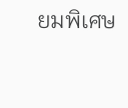ยมพิเศษ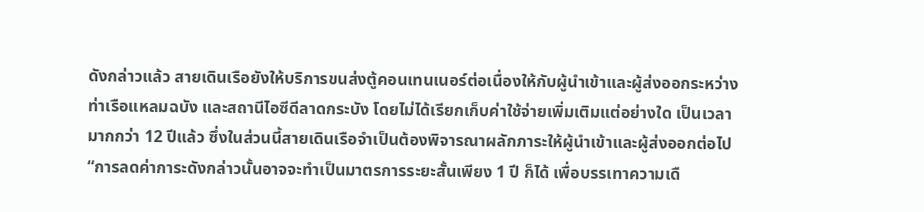ดังกล่าวแล้ว สายเดินเรือยังให้บริการขนส่งตู้คอนเทนเนอร์ต่อเนื่องให้กับผู้นำเข้าและผู้ส่งออกระหว่างท่าเรือแหลมฉบัง และสถานีไอซีดีลาดกระบัง โดยไม่ได้เรียกเก็บค่าใช้จ่ายเพิ่มเติมแต่อย่างใด เป็นเวลามากกว่า 12 ปีแล้ว ซึ่งในส่วนนี้สายเดินเรือจำเป็นต้องพิจารณาผลักภาระให้ผู้นำเข้าและผู้ส่งออกต่อไป “การลดค่าการะดังกล่าวนั้นอาจจะทำเป็นมาตรการระยะสั้นเพียง 1 ปี ก็ได้ เพื่อบรรเทาความเดื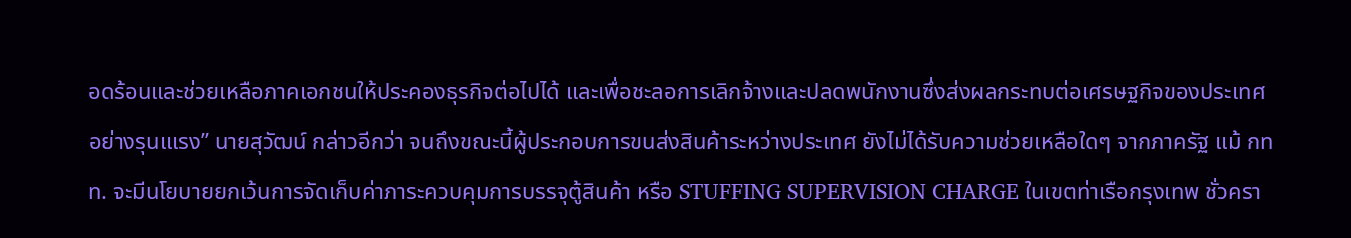อดร้อนและช่วยเหลือภาคเอกชนให้ประคองธุรกิจต่อไปได้ และเพื่อชะลอการเลิกจ้างและปลดพนักงานซึ่งส่งผลกระทบต่อเศรษฐกิจของประเทศอย่างรุนแเรง” นายสุวัฒน์ กล่าวอีกว่า จนถึงขณะนี้ผู้ประกอบการขนส่งสินค้าระหว่างประเทศ ยังไม่ได้รับความช่วยเหลือใดๆ จากภาครัฐ แม้ กทท. จะมีนโยบายยกเว้นการจัดเก็บค่าภาระควบคุมการบรรจุตู้สินค้า หรือ STUFFING SUPERVISION CHARGE ในเขตท่าเรือกรุงเทพ ชั่วครา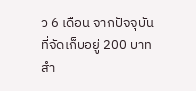ว 6 เดือน จากปัจจุบันที่จัดเก็บอยู่ 200 บาท สำ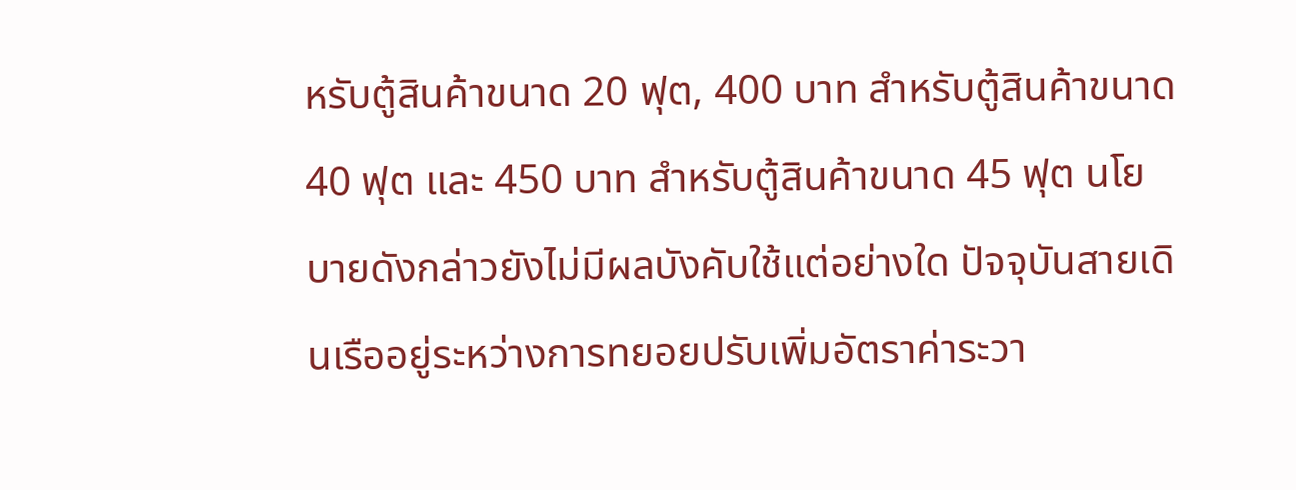หรับตู้สินค้าขนาด 20 ฟุต, 400 บาท สำหรับตู้สินค้าขนาด 40 ฟุต และ 450 บาท สำหรับตู้สินค้าขนาด 45 ฟุต นโยบายดังกล่าวยังไม่มีผลบังคับใช้แต่อย่างใด ปัจจุบันสายเดินเรืออยู่ระหว่างการทยอยปรับเพิ่มอัตราค่าระวา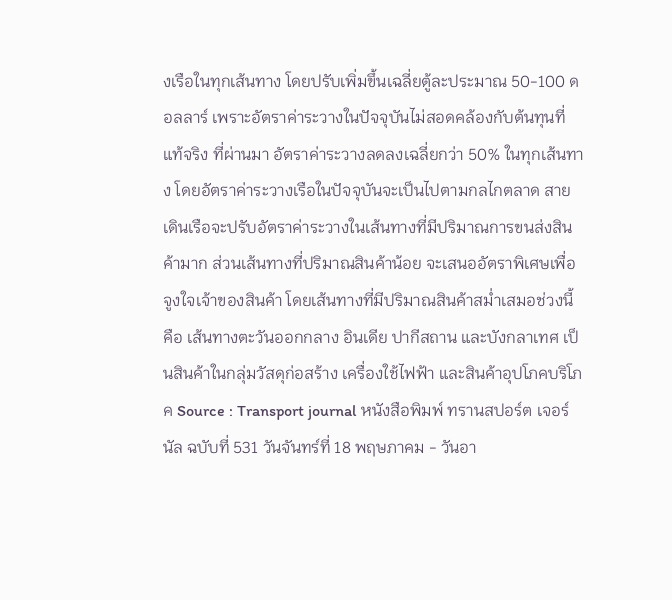งเรือในทุกเส้นทาง โดยปรับเพิ่มขึ้นเฉลี่ยตู้ละประมาณ 50-100 ดอลลาร์ เพราะอัตราค่าระวางในปัจจุบันไม่สอดคล้องกับต้นทุนที่แท้จริง ที่ผ่านมา อัตราค่าระวางลดลงเฉลี่ยกว่า 50% ในทุกเส้นทาง โดยอัตราค่าระวางเรือในปัจจุบันจะเป็นไปตามกลไกตลาด สายเดินเรือจะปรับอัตราค่าระวางในเส้นทางที่มีปริมาณการขนส่งสินค้ามาก ส่วนเส้นทางที่ปริมาณสินค้าน้อย จะเสนออัตราพิเศษเพื่อจูงใจเจ้าของสินค้า โดยเส้นทางที่มีปริมาณสินค้าสม่ำเสมอช่วงนี้ คือ เส้นทางตะวันออกกลาง อินเดีย ปากีสถาน และบังกลาเทศ เป็นสินค้าในกลุ่มวัสดุก่อสร้าง เครื่องใช้ไฟฟ้า และสินค้าอุปโภคบริโภค Source : Transport journal หนังสือพิมพ์ ทรานสปอร์ต เจอร์นัล ฉบับที่ 531 วันจันทร์ที่ 18 พฤษภาคม - วันอา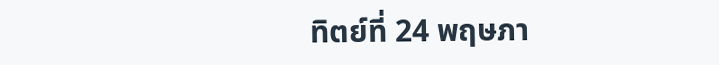ทิตย์ที่ 24 พฤษภา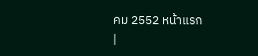คม 2552 หน้าแรก
|